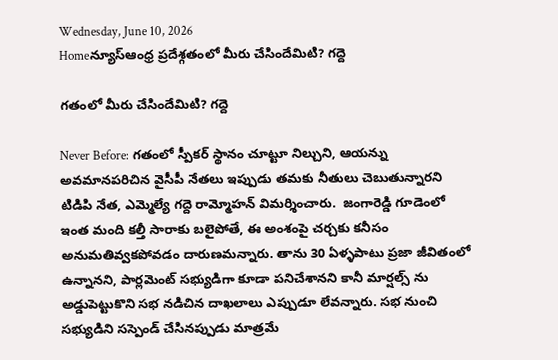Wednesday, June 10, 2026
Homeన్యూస్ఆంధ్ర ప్రదేశ్గతంలో మీరు చేసిందేమిటి? గద్దె

గతంలో మీరు చేసిందేమిటి? గద్దె

Never Before: గతంలో స్పీకర్ స్థానం చూట్టూ నిల్చుని, ఆయన్ను అవమానపరిచిన వైసీపీ నేతలు ఇప్పుడు తమకు నీతులు చెబుతున్నారని టిడిపి నేత, ఎమ్మెల్యే గద్దె రామ్మోహన్ విమర్శించారు.  జంగారెడ్డి గూడెంలో ఇంత మంది కల్తీ సారాకు బలైపోతే, ఈ అంశంపై చర్చకు కనీసం అనుమతివ్వకపోవడం దారుణమన్నారు. తాను 30 ఏళ్ళపాటు ప్రజా జీవితంలో ఉన్నానని, పార్లమెంట్ సభ్యుడిగా కూడా పనిచేశానని కానీ మార్షల్స్ ను అడ్డుపెట్టుకొని సభ నడిచిన దాఖలాలు ఎప్పుడూ లేవన్నారు. సభ నుంచి సభ్యుడిని సస్పెండ్ చేసినప్పుడు మాత్రమే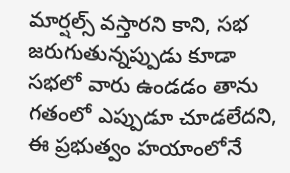మార్షల్స్ వస్తారని కాని, సభ జరుగుతున్నప్పుడు కూడా సభలో వారు ఉండడం తాను గతంలో ఎప్పుడూ చూడలేదని, ఈ ప్రభుత్వం హయాంలోనే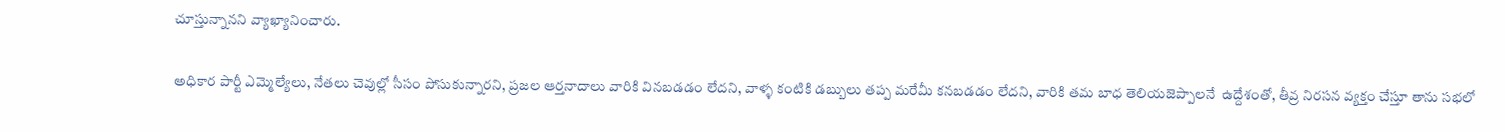చూస్తున్నానని వ్యాఖ్యానించారు.

అధికార పార్టీ ఎమ్మెల్యేలు, నేతలు చెవుల్లో సీసం పోసుకున్నారని, ప్రజల ఆర్తనాదాలు వారికి వినబడడం లేదని, వాళ్ళ కంటికి డబ్బులు తప్ప మరేమీ కనబడడం లేదని, వారికి తమ బాధ తెలియజెప్పాలనే  ఉద్దేశంతో, తీవ్ర నిరసన వ్యక్తం చేస్తూ తాను సభలో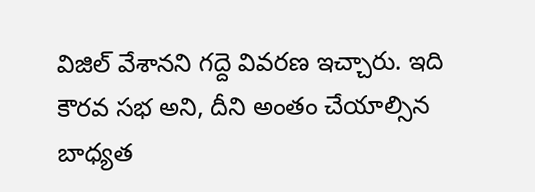విజిల్ వేశానని గద్దె వివరణ ఇచ్చారు. ఇది కౌరవ సభ అని, దీని అంతం చేయాల్సిన బాధ్యత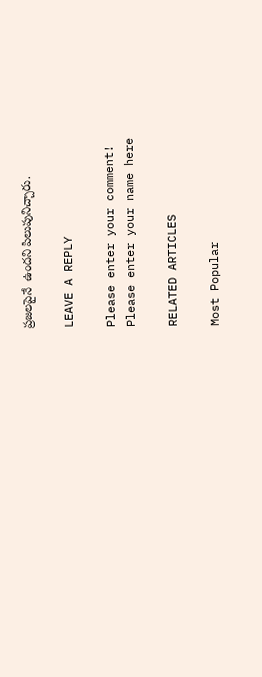ప్రజలపైనే  ఉందని పిలుపునిచ్చారు.

LEAVE A REPLY

Please enter your comment!
Please enter your name here

RELATED ARTICLES

Most Popular